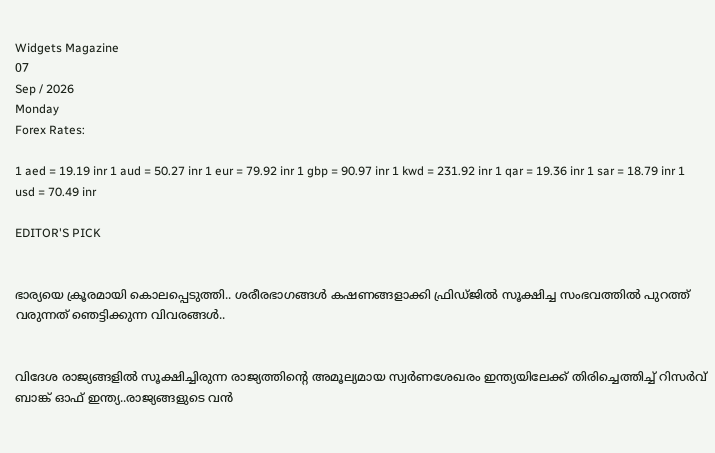Widgets Magazine
07
Sep / 2026
Monday
Forex Rates:

1 aed = 19.19 inr 1 aud = 50.27 inr 1 eur = 79.92 inr 1 gbp = 90.97 inr 1 kwd = 231.92 inr 1 qar = 19.36 inr 1 sar = 18.79 inr 1 usd = 70.49 inr

EDITOR'S PICK


ഭാര്യയെ ക്രൂരമായി കൊലപ്പെടുത്തി.. ശരീരഭാഗങ്ങൾ കഷണങ്ങളാക്കി ഫ്രിഡ്ജിൽ സൂക്ഷിച്ച സംഭവത്തിൽ പുറത്ത് വരുന്നത് ഞെട്ടിക്കുന്ന വിവരങ്ങൾ..


വിദേശ രാജ്യങ്ങളിൽ സൂക്ഷിച്ചിരുന്ന രാജ്യത്തിന്റെ അമൂല്യമായ സ്വർണശേഖരം ഇന്ത്യയിലേക്ക് തിരിച്ചെത്തിച്ച് റിസർവ് ബാങ്ക് ഓഫ് ഇന്ത്യ..രാജ്യങ്ങളുടെ വൻ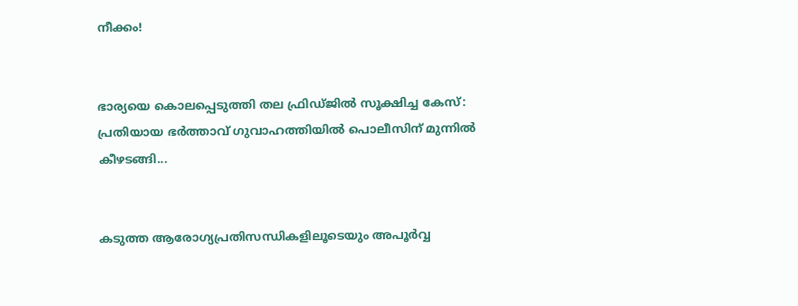നീക്കം!


ഭാര്യയെ കൊലപ്പെടുത്തി തല ഫ്രിഡ്ജിൽ സൂക്ഷിച്ച കേസ്: പ്രതിയായ ഭർത്താവ് ഗുവാഹത്തിയിൽ പൊലീസിന് മുന്നിൽ കീഴടങ്ങി...


കടുത്ത ആരോഗ്യപ്രതിസന്ധികളിലൂടെയും അപൂര്‍വ്വ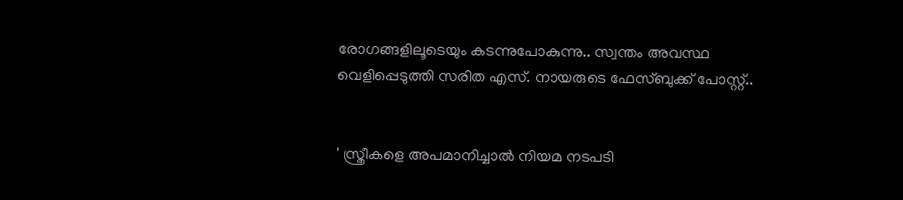രോഗങ്ങളിലൂടെയും കടന്നുപോകുന്നു.. സ്വന്തം അവസ്ഥ വെളിപ്പെടുത്തി സരിത എസ്. നായരുടെ ഫേസ്ബുക്ക് പോസ്റ്റ്..


' സ്ത്രീകളെ അപമാനിച്ചാൽ നിയമ നടപടി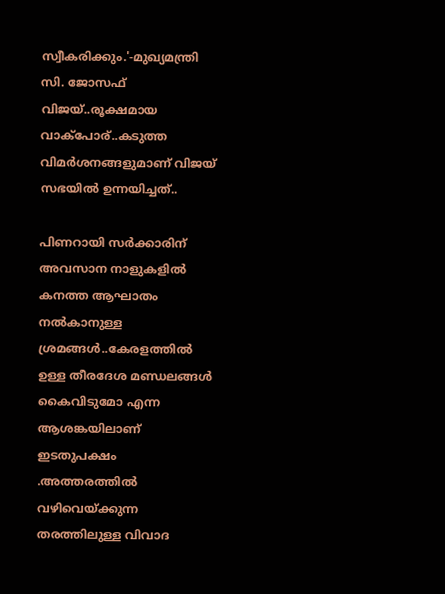സ്വീകരിക്കും.'-മുഖ്യമന്ത്രി സി. ജോസഫ് വിജയ്..രൂക്ഷമായ വാക്പോര്..കടുത്ത വിമര്‍ശനങ്ങളുമാണ് വിജയ് സഭയില്‍ ഉന്നയിച്ചത്..

പിണറായി സർക്കാരിന് അവസാന നാളുകളിൽ കനത്ത ആഘാതം നൽകാനുള്ള ശ്രമങ്ങൾ..കേരളത്തിൽ ഉള്ള തീരദേശ മണ്ഡലങ്ങൾ കൈവിടുമോ എന്ന ആശങ്കയിലാണ് ഇടതുപക്ഷം .അത്തരത്തിൽ വഴിവെയ്ക്കുന്ന തരത്തിലുള്ള വിവാദ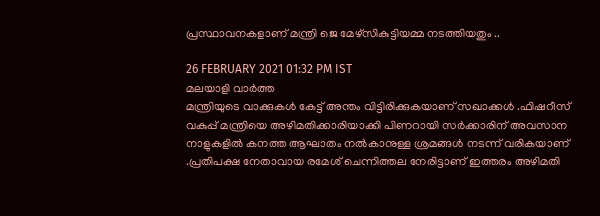പ്രസ്ഥാവനകളാണ് മന്ത്രി ജെ മേഴ്‌സികുട്ടിയമ്മ നടത്തിയതും ..

26 FEBRUARY 2021 01:32 PM IST
മലയാളി വാര്‍ത്ത
മന്ത്രിയുടെ വാക്കുകൾ കേട്ട് അന്തം വിട്ടിരിക്കുകയാണ് സഖാക്കൾ .ഫിഷറീസ് വകുപ്പ് മന്ത്രിയെ അഴിമതിക്കാരിയാക്കി പിണറായി സർക്കാരിന് അവസാന നാളുകളിൽ കനത്ത ആഘാതം നൽകാനുള്ള ശ്രമങ്ങൾ നടന്ന് വരികയാണ് .പ്രതിപക്ഷ നേതാവായ രമേശ് ചെന്നിത്തല നേരിട്ടാണ് ഇത്തരം അഴിമതി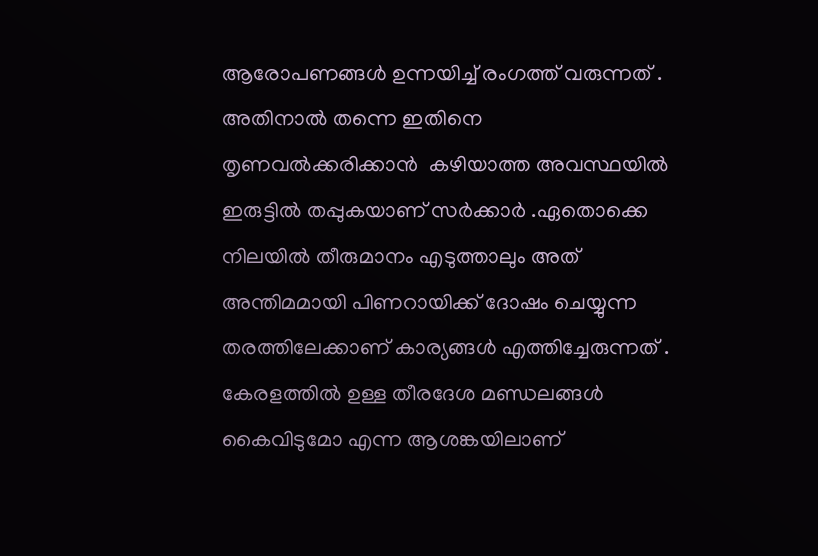ആരോപണങ്ങൾ ഉന്നയിച്ച് രംഗത്ത് വരുന്നത് .   അതിനാൽ തന്നെ ഇതിനെ തൃണവൽക്കരിക്കാൻ  കഴിയാത്ത അവസ്ഥയിൽ ഇരുട്ടിൽ തപ്പുകയാണ് സർക്കാർ .ഏതൊക്കെ നിലയിൽ തീരുമാനം എടുത്താലും അത് അന്തിമമായി പിണറായിക്ക് ദോഷം ചെയ്യുന്ന തരത്തിലേക്കാണ് കാര്യങ്ങൾ എത്തിച്ചേരുന്നത് .   കേരളത്തിൽ ഉള്ള തീരദേശ മണ്ഡലങ്ങൾ കൈവിടുമോ എന്ന ആശങ്കയിലാണ്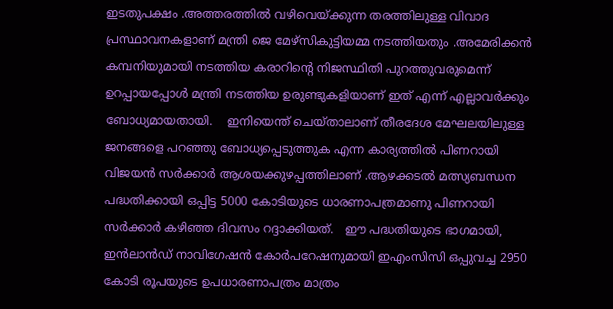ഇടതുപക്ഷം .അത്തരത്തിൽ വഴിവെയ്ക്കുന്ന തരത്തിലുള്ള വിവാദ പ്രസ്ഥാവനകളാണ് മന്ത്രി ജെ മേഴ്‌സികുട്ടിയമ്മ നടത്തിയതും .അമേരിക്കൻ കമ്പനിയുമായി നടത്തിയ കരാറിന്റെ നിജസ്ഥിതി പുറത്തുവരുമെന്ന് ഉറപ്പായപ്പോൾ മന്ത്രി നടത്തിയ ഉരുണ്ടുകളിയാണ് ഇത് എന്ന് എല്ലാവർക്കും ബോധ്യമായതായി.    ഇനിയെന്ത് ചെയ്താലാണ് തീരദേശ മേഘലയിലുള്ള ജനങ്ങളെ പറഞ്ഞു ബോധ്യപ്പെടുത്തുക എന്ന കാര്യത്തിൽ പിണറായി വിജയൻ സർക്കാർ ആശയക്കുഴപ്പത്തിലാണ് .ആഴക്കടൽ മത്സ്യബന്ധന പദ്ധതിക്കായി ഒപ്പിട്ട 5000 കോടിയുടെ ധാരണാപത്രമാണു പിണറായി സർക്കാർ കഴിഞ്ഞ ദിവസം റദ്ദാക്കിയത്.   ഈ പദ്ധതിയുടെ ഭാഗമായി, ഇൻലാൻഡ് നാവിഗേഷൻ കോർപറേഷനുമായി ഇഎംസിസി ഒപ്പുവച്ച 2950 കോടി രൂപയുടെ ഉപധാരണാപത്രം മാത്രം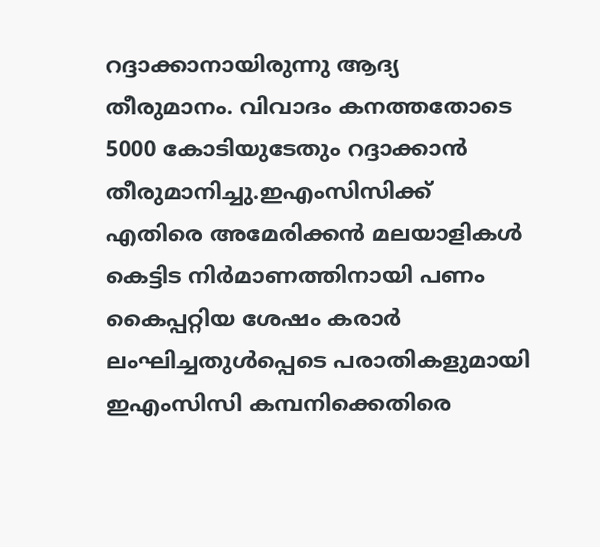റദ്ദാക്കാനായിരുന്നു ആദ്യ തീരുമാനം. വിവാദം കനത്തതോടെ 5000 കോടിയുടേതും റദ്ദാക്കാൻ തീരുമാനിച്ചു.ഇഎംസിസിക്ക് എതിരെ അമേരിക്കൻ മലയാളികൾ കെട്ടിട നിർമാണത്തിനായി പണം കൈപ്പറ്റിയ ശേഷം കരാർ ലംഘിച്ചതുൾപ്പെടെ പരാതികളുമായി ഇഎംസിസി കമ്പനിക്കെതിരെ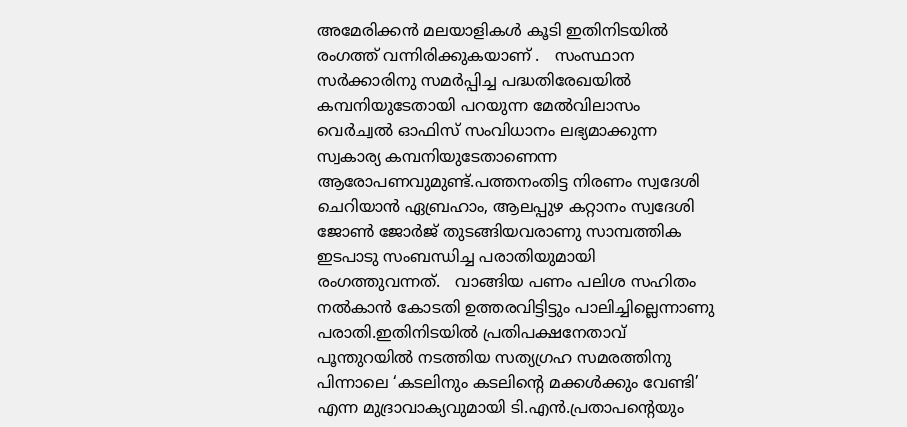അമേരിക്കൻ മലയാളികൾ കൂടി ഇതിനിടയിൽ രംഗത്ത് വന്നിരിക്കുകയാണ് .   സംസ്ഥാന സർക്കാരിനു സമർപ്പിച്ച പദ്ധതിരേഖയിൽ കമ്പനിയുടേതായി പറയുന്ന മേൽവിലാസം വെർച്വൽ ഓഫിസ് സംവിധാനം ലഭ്യമാക്കുന്ന സ്വകാര്യ കമ്പനിയുടേതാണെന്ന ആരോപണവുമുണ്ട്.പത്തനംതിട്ട നിരണം സ്വദേശി ചെറിയാൻ ഏബ്രഹാം, ആലപ്പുഴ കറ്റാനം സ്വദേശി ജോൺ ജോർജ് തുടങ്ങിയവരാണു സാമ്പത്തിക ഇടപാടു സംബന്ധിച്ച പരാതിയുമായി രംഗത്തുവന്നത്.   വാങ്ങിയ പണം പലിശ സഹിതം നൽകാൻ കോടതി ഉത്തരവിട്ടിട്ടും പാലിച്ചില്ലെന്നാണു പരാതി.ഇതിനിടയിൽ പ്രതിപക്ഷനേതാവ് പൂന്തുറയിൽ നടത്തിയ സത്യഗ്രഹ സമരത്തിനു പിന്നാലെ ‘കടലിനും കടലിന്റെ മക്കൾക്കും വേണ്ടി’ എന്ന മുദ്രാവാക്യവുമായി ടി.എൻ.പ്രതാപന്റെയും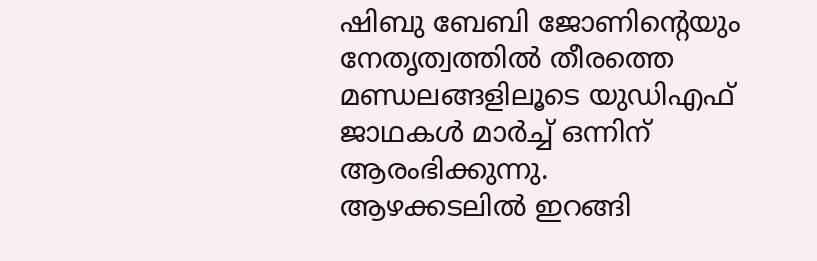ഷിബു ബേബി ജോണിന്റെയും നേതൃത്വത്തിൽ തീരത്തെ മണ്ഡലങ്ങളിലൂടെ യുഡിഎഫ്  ജാഥകൾ മാർച്ച് ഒന്നിന് ആരംഭിക്കുന്നു.   ആഴക്കടലിൽ ഇറങ്ങി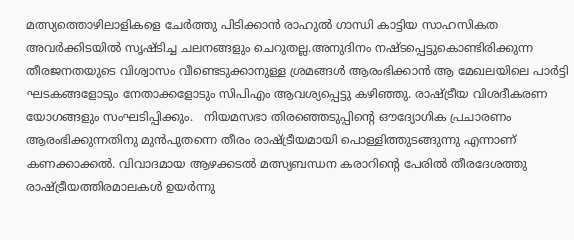മത്സ്യത്തൊഴിലാളികളെ ചേർത്തു പിടിക്കാൻ രാഹുൽ ഗാന്ധി കാട്ടിയ സാഹസികത അവർക്കിടയിൽ സൃഷ്ടിച്ച ചലനങ്ങളും ചെറുതല്ല.അനുദിനം നഷ്ടപ്പെട്ടുകൊണ്ടിരിക്കുന്ന തീരജനതയുടെ വിശ്വാസം വീണ്ടെടുക്കാനുള്ള ശ്രമങ്ങൾ ആരംഭിക്കാൻ ആ മേഖലയിലെ പാർട്ടി ഘടകങ്ങളോടും നേതാക്കളോടും സിപിഎം ആവശ്യപ്പെട്ടു കഴിഞ്ഞു. രാഷ്ട്രീയ വിശദീകരണ യോഗങ്ങളും സംഘടിപ്പിക്കും.   നിയമസഭാ തിരഞ്ഞെടുപ്പിന്റെ ഔദ്യോഗിക പ്രചാരണം ആരംഭിക്കുന്നതിനു മുൻപുതന്നെ തീരം രാഷ്ട്രീയമായി പൊള്ളിത്തുടങ്ങുന്നു എന്നാണ് കണക്കാക്കൽ. വിവാദമായ ആഴക്കടൽ മത്സ്യബന്ധന കരാറിന്റെ പേരിൽ തീരദേശത്തു രാഷ്ട്രീയത്തിരമാലകൾ ഉയർന്നു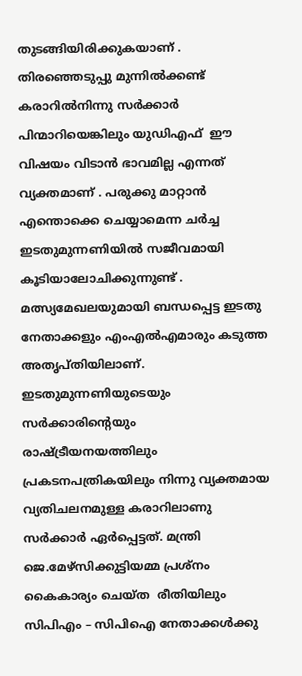തുടങ്ങിയിരിക്കുകയാണ് . തിരഞ്ഞെടുപ്പു മുന്നിൽക്കണ്ട് കരാറിൽനിന്നു സർക്കാർ പിന്മാറിയെങ്കിലും യുഡിഎഫ്  ഈ വിഷയം വിടാൻ ഭാവമില്ല എന്നത് വ്യക്തമാണ് . പരുക്കു മാറ്റാൻ എന്തൊക്കെ ചെയ്യാമെന്ന ചർച്ച ഇടതുമുന്നണിയിൽ സജീവമായി കൂടിയാലോചിക്കുന്നുണ്ട് . മത്സ്യമേഖലയുമായി ബന്ധപ്പെട്ട ഇടതു നേതാക്കളും എംഎൽഎമാരും കടുത്ത അതൃപ്തിയിലാണ്.
ഇടതുമുന്നണിയുടെയും സർക്കാരിന്റെയും രാഷ്ട്രീയനയത്തിലും പ്രകടനപത്രികയിലും നിന്നു വ്യക്തമായ വ്യതിചലനമുള്ള കരാറിലാണു സർക്കാർ ഏർപ്പെട്ടത്. മന്ത്രി ജെ.മേഴ്സിക്കുട്ടിയമ്മ പ്രശ്നം കൈകാര്യം ചെയ്ത  രീതിയിലും സിപിഎം – സിപിഐ നേതാക്കൾക്കു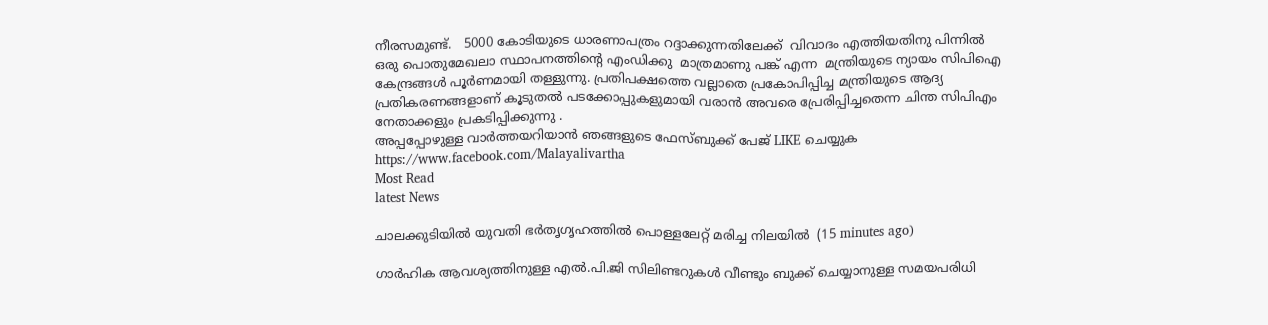നീരസമുണ്ട്.   5000 കോടിയുടെ ധാരണാപത്രം റദ്ദാക്കുന്നതിലേക്ക്  വിവാദം എത്തിയതിനു പിന്നിൽ  ഒരു പൊതുമേഖലാ സ്ഥാപനത്തിന്റെ എംഡിക്കു  മാത്രമാണു പങ്ക് എന്ന  മന്ത്രിയുടെ ന്യായം സിപിഐ കേന്ദ്രങ്ങൾ പൂർണമായി തള്ളുന്നു. പ്രതിപക്ഷത്തെ വല്ലാതെ പ്രകോപിപ്പിച്ച മന്ത്രിയുടെ ആദ്യ പ്രതികരണങ്ങളാണ് കൂടുതൽ പടക്കോപ്പുകളുമായി വരാൻ അവരെ പ്രേരിപ്പിച്ചതെന്ന ചിന്ത സിപിഎം നേതാക്കളും പ്രകടിപ്പിക്കുന്നു .
അപ്പപ്പോഴുള്ള വാര്‍ത്തയറിയാന്‍ ഞങ്ങളുടെ ഫേസ്‌ബുക്ക്‌ പേജ് LIKE ചെയ്യുക
https://www.facebook.com/Malayalivartha
Most Read
latest News

ചാലക്കുടിയില്‍ യുവതി ഭര്‍തൃഗൃഹത്തില്‍ പൊള്ളലേറ്റ് മരിച്ച നിലയില്‍  (15 minutes ago)

ഗാർഹിക ആവശ്യത്തിനുള്ള എൽ.പി.ജി സിലിണ്ടറുകൾ വീണ്ടും ബുക്ക് ചെയ്യാനുള്ള സമയപരിധി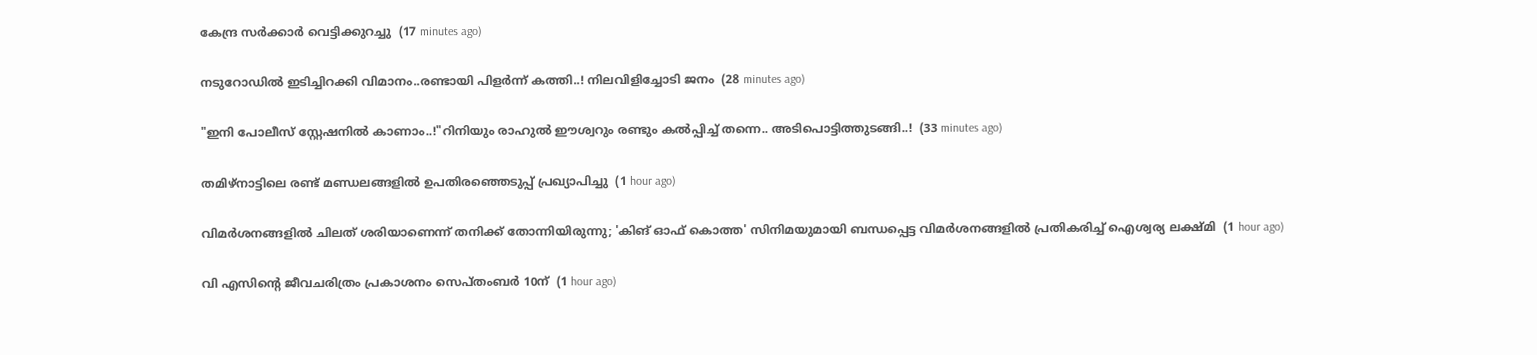കേന്ദ്ര സർക്കാർ വെട്ടിക്കുറച്ചു  (17 minutes ago)

നടുറോഡിൽ ഇടിച്ചിറക്കി വിമാനം..രണ്ടായി പിളർന്ന് കത്തി..! നിലവിളിച്ചോടി ജനം  (28 minutes ago)

"ഇനി പോലീസ് സ്റ്റേഷനിൽ കാണാം..!"റിനിയും രാഹുൽ ഈശ്വറും രണ്ടും കൽപ്പിച്ച് തന്നെ.. അടിപൊട്ടിത്തുടങ്ങി..!  (33 minutes ago)

തമിഴ്‌നാട്ടിലെ രണ്ട് മണ്ഡലങ്ങളില്‍ ഉപതിരഞ്ഞെടുപ്പ് പ്രഖ്യാപിച്ചു  (1 hour ago)

വിമര്‍ശനങ്ങളില്‍ ചിലത് ശരിയാണെന്ന് തനിക്ക് തോന്നിയിരുന്നു; 'കിങ് ഓഫ് കൊത്ത' സിനിമയുമായി ബന്ധപ്പെട്ട വിമര്‍ശനങ്ങളില്‍ പ്രതികരിച്ച് ഐശ്വര്യ ലക്ഷ്മി  (1 hour ago)

വി എസിന്റെ ജീവചരിത്രം പ്രകാശനം സെപ്തംബര്‍ 10ന്  (1 hour ago)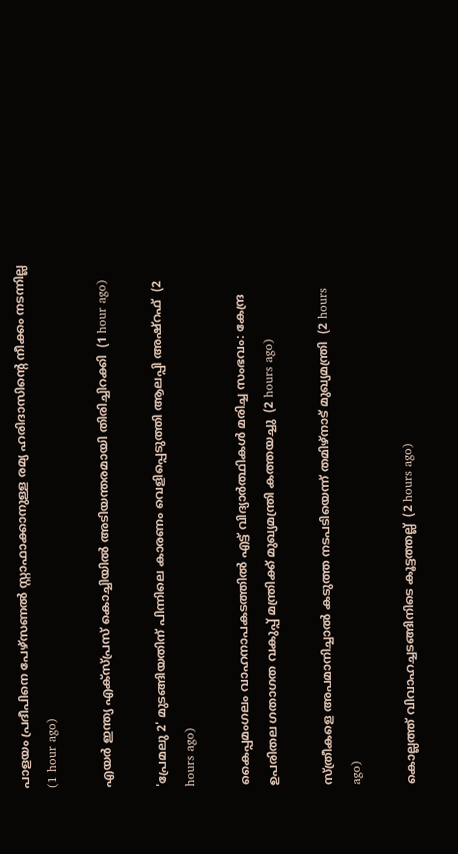പാളയം പ്രദീപിനെ പേഴ്‌സണല്‍ സ്റ്റാഫാക്കാനുള്ള രമ്യ ഹരിദാസിന്റെ നീക്കം നടന്നില്ല  (1 hour ago)

എയര്‍ ഇന്ത്യ എക്‌സ്പ്രസ് കൊച്ചിയില്‍ അടിയന്തരമായി തിരിച്ചിറക്കി  (1 hour ago)

'പ്രേമലു 2' മുടങ്ങിയതിന് പിന്നിലെ കാരണം വെളിപ്പെടുത്തി ആലപ്പി അഷ്‌റഫ്  (2 hours ago)

കൈപ്പമംഗലം വാഹനാപകടത്തില്‍ എട്ട് വിദ്യാര്‍ത്ഥികള്‍ മരിച്ച സംഭവം: കേന്ദ്ര ഉപരിതല ഗതാഗത വകുപ്പ് മന്ത്രിക്ക് മുഖ്യമന്ത്രി കത്തയച്ചു  (2 hours ago)

സ്ത്രീകളെ അപമാനിച്ചാല്‍ കടുത്ത നടപടിയെന്ന് തമിഴ്‌നാട് മുഖ്യമന്ത്രി  (2 hours ago)

കൊല്ലത്ത് വിവാഹച്ചടങ്ങിനിടെ കൂട്ടത്തല്ല്  (2 hours ago)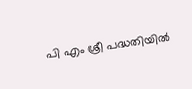പി എം ശ്രീ പദ്ധതിയില്‍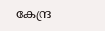കേന്ദ്ര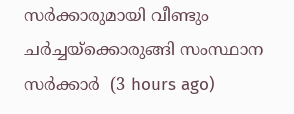സര്‍ക്കാരുമായി വീണ്ടും ചര്‍ച്ചയ്‌ക്കൊരുങ്ങി സംസ്ഥാന സര്‍ക്കാര്‍  (3 hours ago)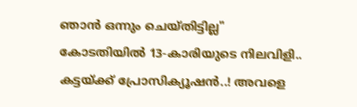ഞാൻ ഒന്നും ചെയ്തിട്ടില്ല" കോടതിയിൽ 13-കാരിയുടെ നിലവിളി.. കട്ടയ്ക്ക് പ്രോസിക്യൂഷൻ..! അവളെ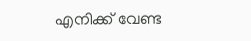എനിക്ക് വേണ്ട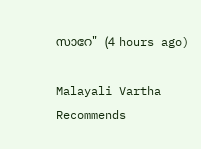സാറേ"  (4 hours ago)

Malayali Vartha Recommends